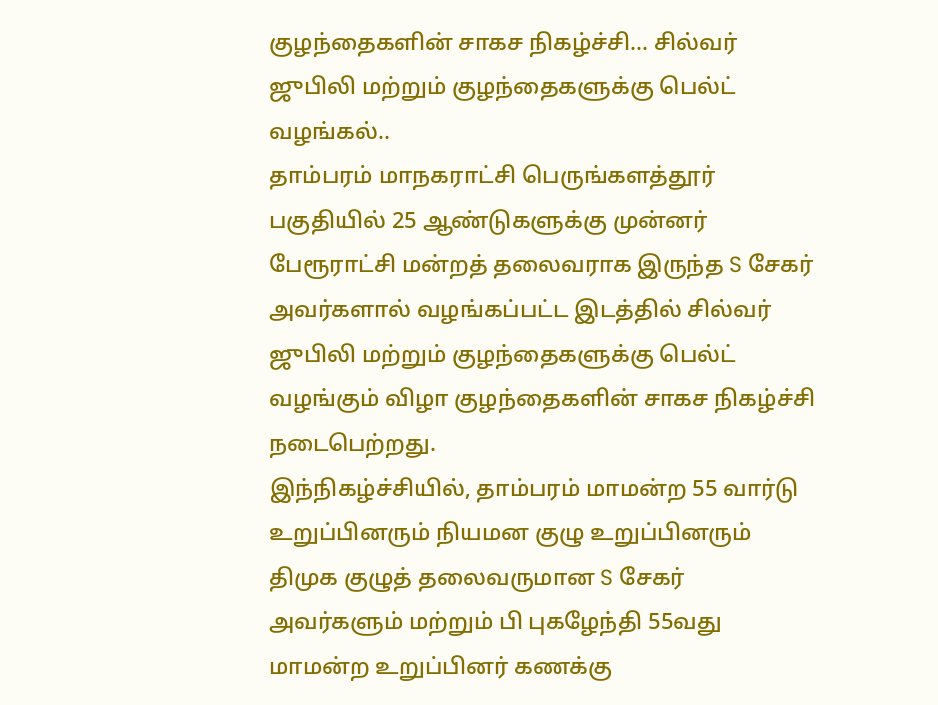குழந்தைகளின் சாகச நிகழ்ச்சி... சில்வர் ஜுபிலி மற்றும் குழந்தைகளுக்கு பெல்ட் வழங்கல்..
தாம்பரம் மாநகராட்சி பெருங்களத்தூர் பகுதியில் 25 ஆண்டுகளுக்கு முன்னர் பேரூராட்சி மன்றத் தலைவராக இருந்த S சேகர் அவர்களால் வழங்கப்பட்ட இடத்தில் சில்வர் ஜுபிலி மற்றும் குழந்தைகளுக்கு பெல்ட் வழங்கும் விழா குழந்தைகளின் சாகச நிகழ்ச்சி நடைபெற்றது.
இந்நிகழ்ச்சியில், தாம்பரம் மாமன்ற 55 வார்டு உறுப்பினரும் நியமன குழு உறுப்பினரும் திமுக குழுத் தலைவருமான S சேகர் அவர்களும் மற்றும் பி புகழேந்தி 55வது மாமன்ற உறுப்பினர் கணக்கு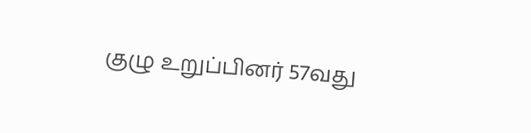குழு உறுப்பினர் 57வது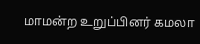மாமன்ற உறுப்பினர் கமலா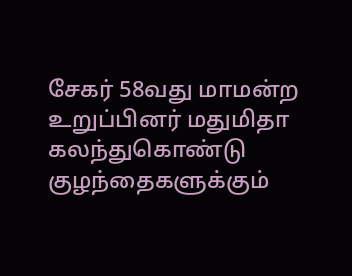சேகர் 58வது மாமன்ற உறுப்பினர் மதுமிதா கலந்துகொண்டு குழந்தைகளுக்கும்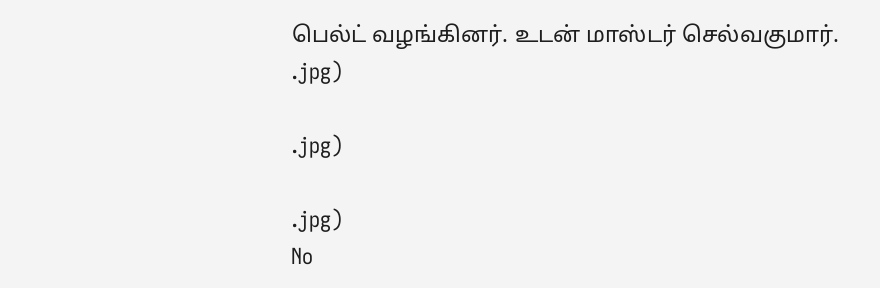பெல்ட் வழங்கினர். உடன் மாஸ்டர் செல்வகுமார்.
.jpg)

.jpg)

.jpg)
No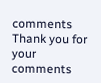comments
Thank you for your comments